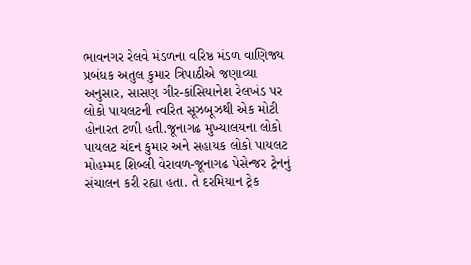ભાવનગર રેલવે મંડળના વરિષ્ઠ મંડળ વાણિજ્ય પ્રબંધક અતુલ કુમાર ત્રિપાઠીએ જણાવ્યા અનુસાર, સાસણ ગીર-કાંસિયાનેશ રેલખંડ પર લોકો પાયલટની ત્વરિત સૂઝબૂઝથી એક મોટી હોનારત ટળી હતી.જૂનાગઢ મુખ્યાલયના લોકો પાયલટ ચંદન કુમાર અને સહાયક લોકો પાયલટ મોહમ્મદ શિબ્લી વેરાવળ-જૂનાગઢ પેસેન્જર ટ્રેનનું સંચાલન કરી રહ્યા હતા. તે દરમિયાન ટ્રેક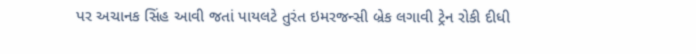પર અચાનક સિંહ આવી જતાં પાયલટે તુરંત ઇમરજન્સી બ્રેક લગાવી ટ્રેન રોકી દીધી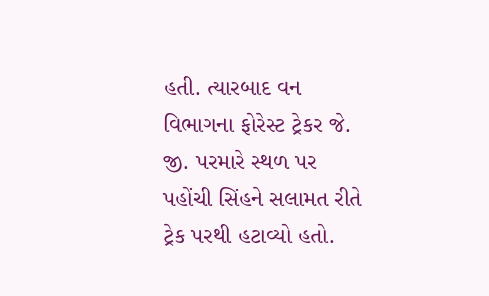હતી. ત્યારબાદ વન વિભાગના ફોરેસ્ટ ટ્રેકર જે. જી. પરમારે સ્થળ પર પહોંચી સિંહને સલામત રીતે ટ્રેક પરથી હટાવ્યો હતો.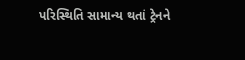પરિસ્થિતિ સામાન્ય થતાં ટ્રેનને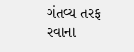ગંતવ્ય તરફ રવાના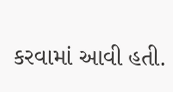કરવામાં આવી હતી.